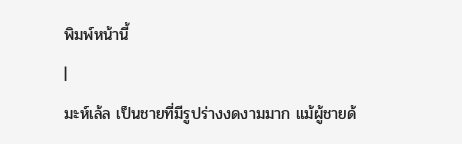พิมพ์หน้านี้
|
มะห์เล้ล เป็นชายที่มีรูปร่างงดงามมาก แม้ผู้ชายด้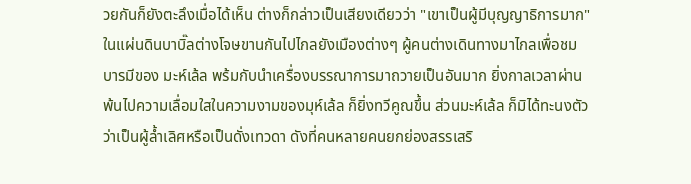วยกันก็ยังตะลึงเมื่อได้เห็น ต่างก็กล่าวเป็นเสียงเดียวว่า "เขาเป็นผู้มีบุญญาธิการมาก" ในแผ่นดินบาบิ๊ลต่างโจษขานกันไปไกลยังเมืองต่างๆ ผู้คนต่างเดินทางมาไกลเพื่อชมบารมีของ มะห์เล้ล พร้มกับนำเครื่องบรรณาการมาถวายเป็นอันมาก ยิ่งกาลเวลาผ่านพ้นไปความเลื่อมใสในความงามของมุห์เล้ล ก็ยิ่งทวีคูณขึ้น ส่วนมะห์เล้ล ก็มิได้ทะนงตัวว่าเป็นผู้ล้ำเลิศหรือเป็นดั่งเทวดา ดังที่คนหลายคนยกย่องสรรเสริ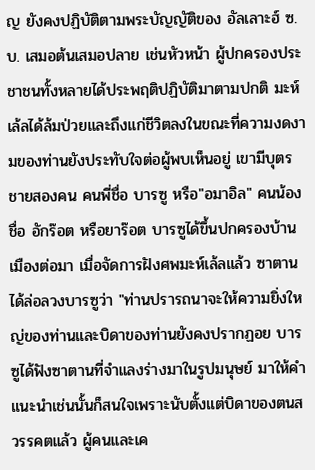ญ ยังคงปฏิบัติตามพระบัญญัติของ อัลเลาะฮ์ ซ.บ. เสมอต้นเสมอปลาย เช่นหัวหน้า ผู้ปกครองประชาชนทั้งหลายได้ประพฤติปฏิบัติมาตามปกติ มะห์เล้ลได้ล้มป่วยและถึงแก่ชีวิตลงในขณะที่ความงดงามของท่านยังประทับใจต่อผู้พบเห็นอยู่ เขามีบุตรชายสองคน คนพี่ชื่อ บารซู หรือ"อมาอิล" คนน้องชื่อ อักร๊อต หรือยาร๊อต บารซูได้ขึ้นปกครองบ้านเมืองต่อมา เมื่อจัดการฝังศพมะห์เล้ลแล้ว ซาตานได้ล่อลวงบารซูว่า "ท่านปรารถนาจะให้ความยิ่งใหญ่ของท่านและบิดาของท่านยังคงปรากฏอย บารซูได้ฟังซาตานที่จำแลงร่างมาในรูปมนุษย์ มาให้คำแนะนำเช่นนั้นก็สนใจเพราะนับตั้งแต่บิดาของตนสวรรคตแล้ว ผู้คนและเค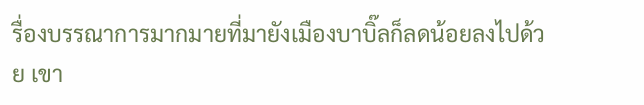รื่องบรรณาการมากมายที่มายังเมืองบาบิ๊ลก็ลดน้อยลงไปด้วย เขา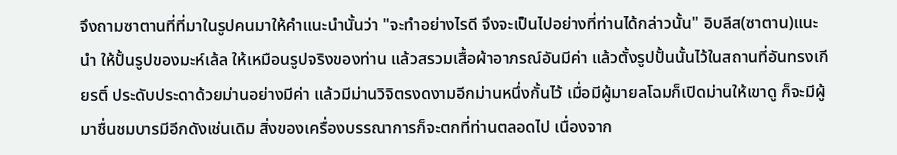จึงถามซาตานที่ที่มาในรูปคนมาให้คำแนะนำนั้นว่า "จะทำอย่างไรดี จึงจะเป็นไปอย่างที่ท่านได้กล่าวนั้น" อิบลีส(ซาตาน)แนะนำ ให้ปั้นรูปของมะห์เล้ล ให้เหมือนรูปจริงของท่าน แล้วสรวมเสื้อผ้าอาภรณ์อันมีค่า แล้วตั้งรูปปั้นนั้นไว้ในสถานที่อันทรงเกียรติ์ ประดับประดาด้วยม่านอย่างมีค่า แล้วมีม่านวิจิตรงดงามอีกม่านหนึ่งกั้นไว้ เมื่อมีผู้มายลโฉมก็เปิดม่านให้เขาดู ก็จะมีผู้มาชื่นชมบารมีอีกดังเช่นเดิม สิ่งของเครื่องบรรณาการก็จะตกที่ท่านตลอดไป เนื่องจาก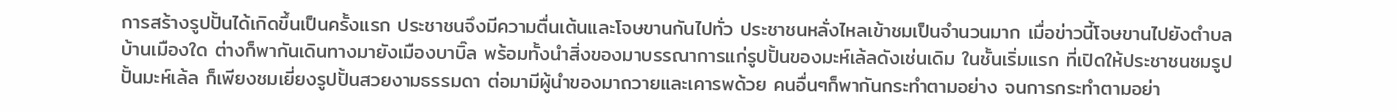การสร้างรูปปั้นได้เกิดขึ้นเป็นครั้งแรก ประชาชนจึงมีความตื่นเต้นและโจษขานกันไปทั่ว ประชาชนหลั่งไหลเข้าชมเป็นจำนวนมาก เมื่อข่าวนี้โจษขานไปยังตำบลบ้านเมืองใด ต่างก็พากันเดินทางมายังเมืองบาบิ๊ล พร้อมทั้งนำสิ่งของมาบรรณาการแก่รูปปั้นของมะห์เล้ลดังเช่นเดิม ในชั้นเริ่มแรก ที่เปิดให้ประชาชนชมรูปปั้นมะห์เล้ล ก็เพียงชมเยี่ยงรูปปั้นสวยงามธรรมดา ต่อมามีผู้นำของมาถวายและเคารพด้วย คนอื่นๆก็พากันกระทำตามอย่าง จนการกระทำตามอย่า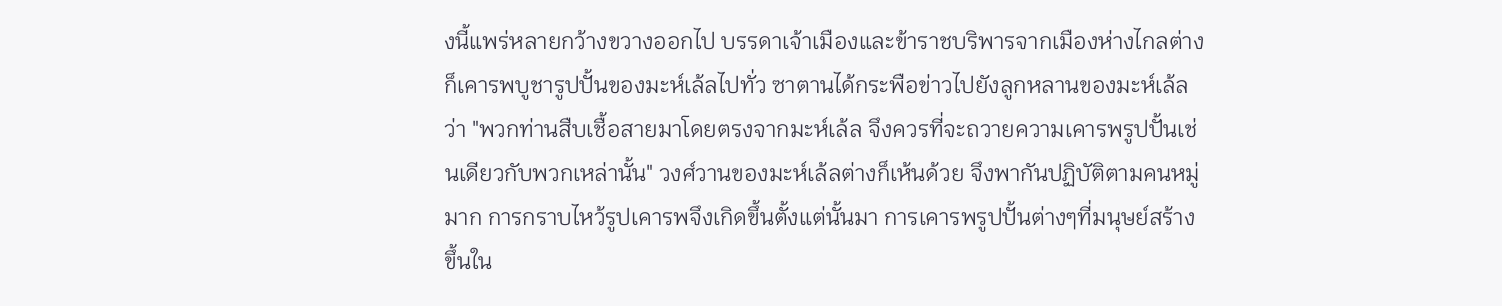งนี้แพร่หลายกว้างขวางออกไป บรรดาเจ้าเมืองและข้าราชบริพารจากเมืองห่างไกลต่างก็เคารพบูชารูปปั้นของมะห์เล้ลไปทั่ว ซาตานได้กระพือข่าวไปยังลูกหลานของมะห์เล้ลว่า "พวกท่านสืบเชื้อสายมาโดยตรงจากมะห์เล้ล จึงควรที่จะถวายความเคารพรูปปั้นเช่นเดียวกับพวกเหล่านั้น" วงศ์วานของมะห์เล้ลต่างก็เห้นด้วย จึงพากันปฏิบัติตามคนหมู่มาก การกราบไหว้รูปเคารพจึงเกิดขึ้นตั้งแต่นั้นมา การเคารพรูปปั้นต่างๆที่มนุษย์สร้างขึ้นใน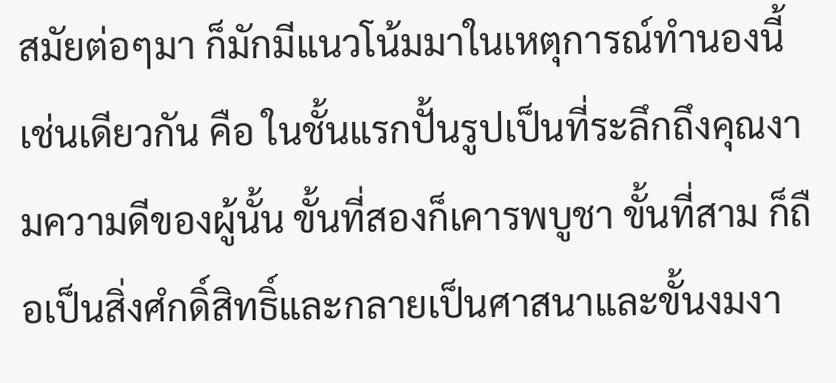สมัยต่อๆมา ก็มักมีแนวโน้มมาในเหตุการณ์ทำนองนี้เช่นเดียวกัน คือ ในชั้นแรกปั้นรูปเป็นที่ระลึกถึงคุณงามความดีของผู้นั้น ขั้นที่สองก็เคารพบูชา ขั้นที่สาม ก็ถือเป็นสิ่งศํกดิ์สิทธิ์และกลายเป็นศาสนาและขั้นงมงา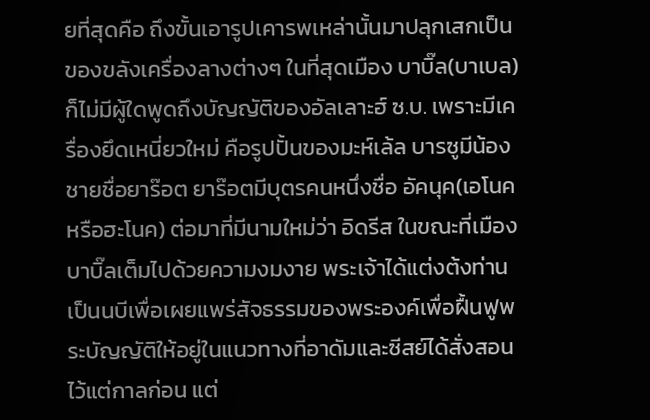ยที่สุดคือ ถึงขั้นเอารูปเคารพเหล่านั้นมาปลุกเสกเป็นของขลังเครื่องลางต่างๆ ในที่สุดเมือง บาบิ๊ล(บาเบล)ก็ไม่มีผู้ใดพูดถึงบัญญัติของอัลเลาะฮ์ ซ.บ. เพราะมีเครื่องยึดเหนี่ยวใหม่ คือรูปปั้นของมะห์เล้ล บารซูมีน้องชายชื่อยาร๊อต ยาร๊อตมีบุตรคนหนึ่งชื่อ อัคนุค(เอโนคหรือฮะโนค) ต่อมาที่มีนามใหม่ว่า อิดรีส ในขณะที่เมืองบาบิ๊ลเต็มไปด้วยความงมงาย พระเจ้าได้แต่งต้งท่านเป็นนบีเพื่อเผยแพร่สัจธรรมของพระองค์เพื่อฝื้นฟูพระบัญญัติให้อยู่ในแนวทางที่อาดัมและซีสย์ได้สั่งสอนไว้แต่กาลก่อน แต่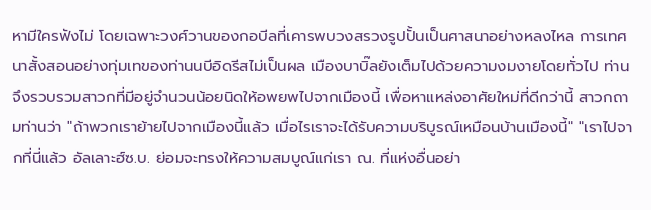หามีใครฟังไม่ โดยเฉพาะวงศ์วานของกอบีลที่เคารพบวงสรวงรูปปั้นเป็นศาสนาอย่างหลงไหล การเทศนาสั้งสอนอย่างทุ่มเทของท่านนบีอิดรีสไม่เป็นผล เมืองบาบิ๊ลยังเต็มไปด้วยความงมงายโดยทั่วไป ท่านจึงรวบรวมสาวกที่มีอยู่จำนวนน้อยนิดให้อพยพไปจากเมืองนี้ เพื่อหาแหล่งอาศัยใหม่ที่ดีกว่านี้ สาวกถามท่านว่า "ถ้าพวกเราย้ายไปจากเมืองนี้แล้ว เมื่อไรเราจะได้รับความบริบูรณ์เหมือนบ้านเมืองนี้" "เราไปจากที่นี่แล้ว อัลเลาะฮ์ซ.บ. ย่อมจะทรงให้ความสมบูณ์แก่เรา ณ. ที่แห่งอื่นอย่า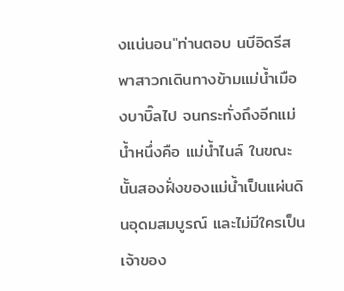งแน่นอน"ท่านตอบ นบีอิดรีสพาสาวกเดินทางข้ามแม่น้ำเมืองบาบิ๊ลไป จนกระทั่งถึงอีกแม่น้ำหนึ่งคือ แม่น้ำไนล์ ในขณะนั้นสองฝั่งของแม่น้ำเป็นแผ่นดินอุดมสมบูรณ์ และไม่มีใครเป็นเจ้าของ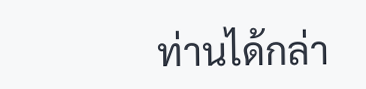ท่านได้กล่า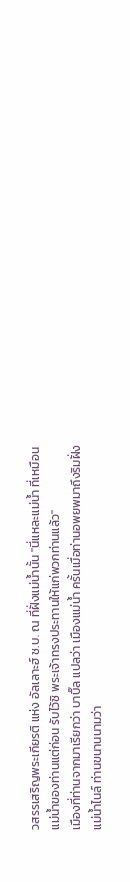วสรรเสริญพระเกียรติ แห่ง อัลเลาะฮ์ ซ.บ. ณ ที่ฝั่งแม่น้ำนั้น "นี่แหละแม่น้ำ ที่เหมือนแม่น้ำของท่านแต่ก่อน รับไว้ซิ พระเจ้าทรงประทานให้แก่พวกท่านแล้ว"
เมืองที่ท่านจากมาเรียกว่า บาบิ๊ล แปลว่า เมืองแม่น้ำ ครั้นเมื่อท่านอพยพมาถึงริมฝั่งแม่น้ำไนล์ ท่านขนานนามว่า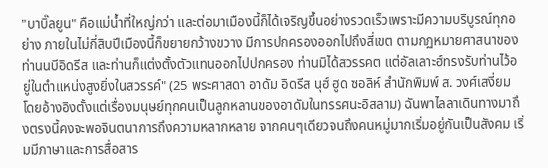"บาบิ๊ลยูน" คือแม่น้ำที่ใหญ่กว่า และต่อมาเมืองนี้ก็ได้เจริญขึ้นอย่างรวดเร็วเพราะมีความบริบูรณ์ทุกอย่าง ภายในไม่กี่สิบปีเมืองนี้ก็ขยายกว้างขวาง มีการปกครองออกไปถึงสี่เขต ตามกฏหมายศาสนาของท่านนบีอิดรีส และท่านก็แต่งตั้งตัวแทนออกไปปกครอง ท่านมิได้สวรรคต แต่อัลเลาะฮ์ทรงรับท่านไว้อยู่ในตำแหน่งสูงยิ่งในสวรรค์" (25 พระศาสดา อาดัม อิดรีส นุฮ์ ฮูด ซอลิห์ สำนักพิมพ์ ส. วงศ์เสงี่ยม โดยอ้างอิงตั้งแต่เรื่องมนุษย์ทุกคนเป็นลูกหลานของอาดัมในทรรศนะอิสลาม) ฉันพาไลลาเดินทางมาถึงตรงนี้คงจะพอจินตนาการถึงความหลากหลาย จากคนๆเดียวจนถึงคนหมู่มากเริ่มอยู่กันเป็นสังคม เริ่มมีภาษาและการสื่อสาร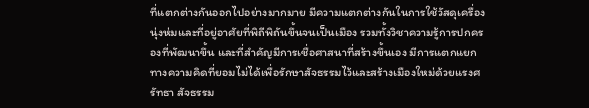ที่แตกต่างกันออกไปอย่างมากมาย มีความแตกต่างกันในการใช้วัสดุเครื่องนุ่งห่มและที่อยู่อาศัยที่พิถีพิถันขึ้นจนเป็นเมือง รวมทั้งวิชาความรู้การปกครองที่พัฒนาขึ้น และที่สำคัญมีการเชื่อศาสนาที่สร้างขึ้นเอง มีการแตกแยกทางความคิดที่ยอมไม่ได้เพื่อรักษาสัจธรรมไว้และสร้างเมืองใหม่ด้วยแรงศรัทธา สัจธรรม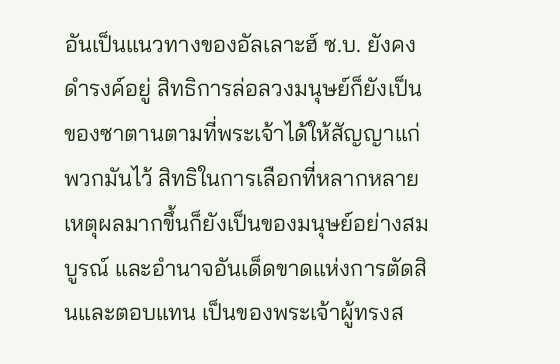อันเป็นแนวทางของอัลเลาะฮ์ ซ.บ. ยังคงดำรงค์อยู่ สิทธิการล่อลวงมนุษย์ก็ยังเป็นของซาตานตามที่พระเจ้าได้ให้สัญญาแก่พวกมันไว้ สิทธิในการเลือกที่หลากหลายเหตุผลมากขึ้นก็ยังเป็นของมนุษย์อย่างสมบูรณ์ และอำนาจอันเด็ดขาดแห่งการตัดสินและตอบแทน เป็นของพระเจ้าผู้ทรงส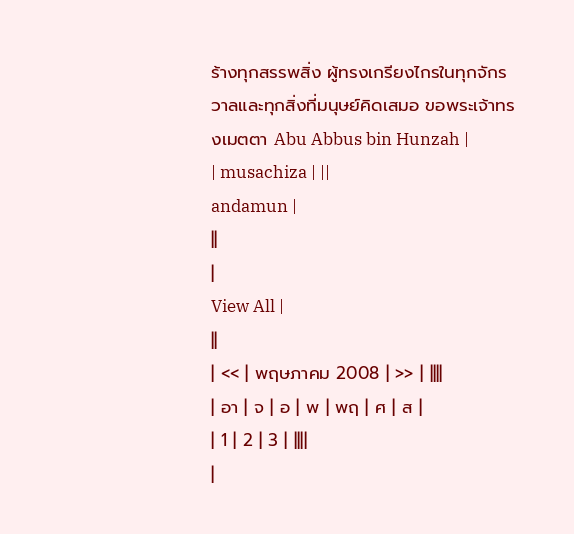ร้างทุกสรรพสิ่ง ผู้ทรงเกรียงไกรในทุกจักรวาลและทุกสิ่งที่มนุษย์คิดเสมอ ขอพระเจ้าทรงเมตตา Abu Abbus bin Hunzah |
| musachiza | ||
andamun |
||
|
View All |
||
| << | พฤษภาคม 2008 | >> | ||||
| อา | จ | อ | พ | พฤ | ศ | ส |
| 1 | 2 | 3 | ||||
|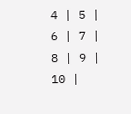4 | 5 | 6 | 7 | 8 | 9 | 10 |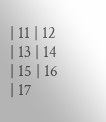| 11 | 12 | 13 | 14 | 15 | 16 | 17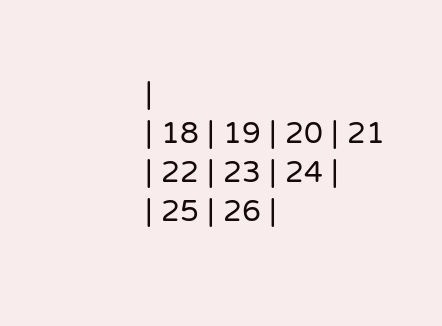|
| 18 | 19 | 20 | 21 | 22 | 23 | 24 |
| 25 | 26 |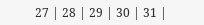27 | 28 | 29 | 30 | 31 |